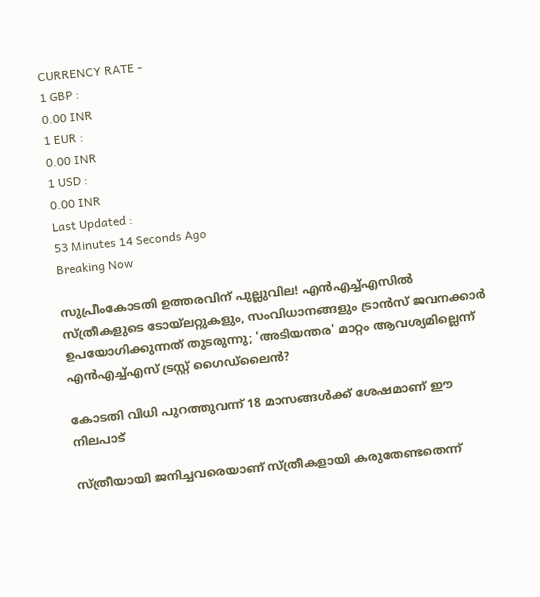CURRENCY RATE -
1 GBP :
0.00 INR
1 EUR :
0.00 INR
1 USD :
0.00 INR
Last Updated :
53 Minutes 14 Seconds Ago
Breaking Now

സുപ്രീംകോടതി ഉത്തരവിന് പുല്ലുവില! എന്‍എച്ച്എസില്‍ സ്ത്രീകളുടെ ടോയ്‌ലറ്റുകളും, സംവിധാനങ്ങളും ട്രാന്‍സ് ജവനക്കാര്‍ ഉപയോഗിക്കുന്നത് തുടരുന്നു; 'അടിയന്തര' മാറ്റം ആവശ്യമില്ലെന്ന് എന്‍എച്ച്എസ് ട്രസ്റ്റ് ഗൈഡ്‌ലൈന്‍?

കോടതി വിധി പുറത്തുവന്ന് 18 മാസങ്ങള്‍ക്ക് ശേഷമാണ് ഈ നിലപാട്

സ്ത്രീയായി ജനിച്ചവരെയാണ് സ്ത്രീകളായി കരുതേണ്ടതെന്ന്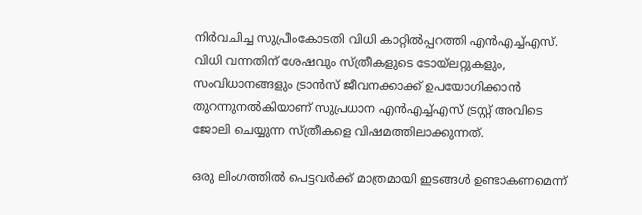നിര്‍വചിച്ച സുപ്രീംകോടതി വിധി കാറ്റില്‍പ്പറത്തി എന്‍എച്ച്എസ്. വിധി വന്നതിന് ശേഷവും സ്ത്രീകളുടെ ടോയ്‌ലറ്റുകളും, സംവിധാനങ്ങളും ട്രാന്‍സ് ജീവനക്കാക്ക് ഉപയോഗിക്കാന്‍ തുറന്നുനല്‍കിയാണ് സുപ്രധാന എന്‍എച്ച്എസ് ട്രസ്റ്റ് അവിടെ ജോലി ചെയ്യുന്ന സ്ത്രീകളെ വിഷമത്തിലാക്കുന്നത്.

ഒരു ലിംഗത്തില്‍ പെട്ടവര്‍ക്ക് മാത്രമായി ഇടങ്ങള്‍ ഉണ്ടാകണമെന്ന്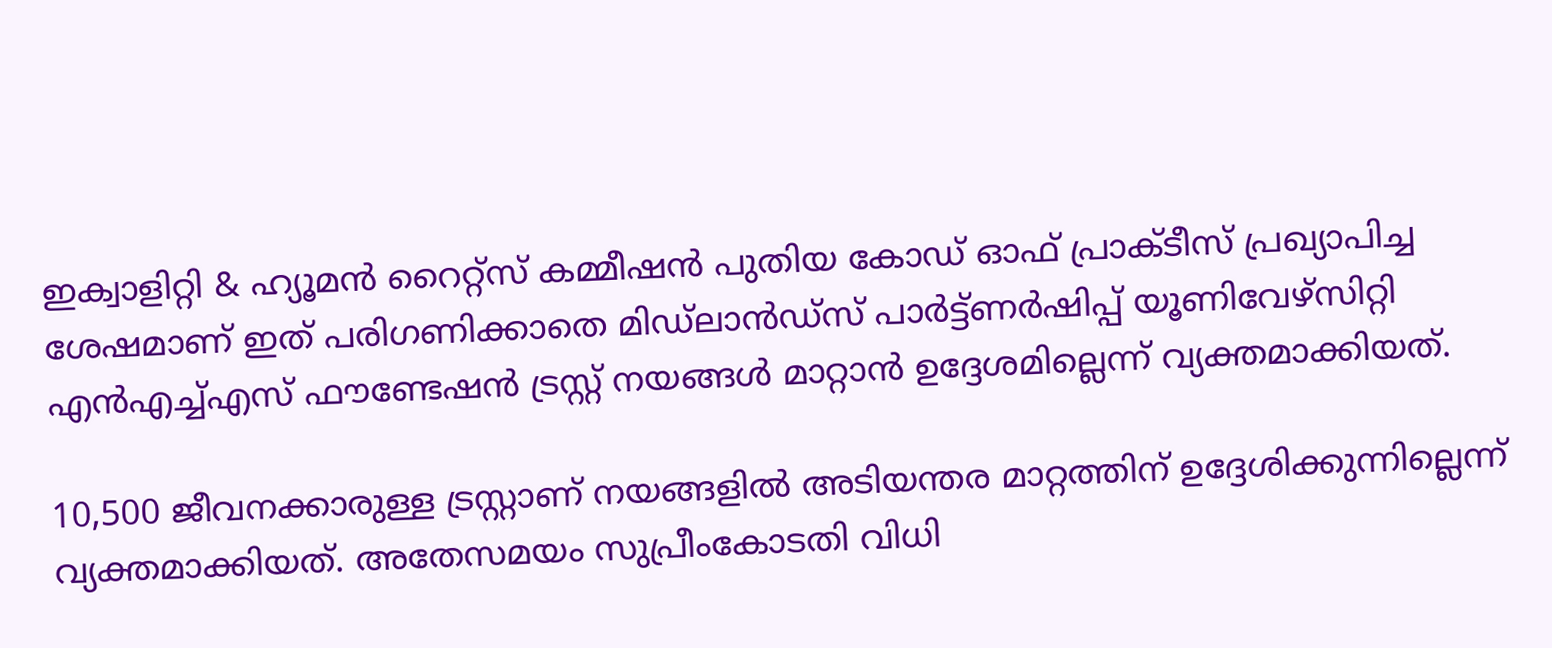ഇക്വാളിറ്റി & ഹ്യൂമന്‍ റൈറ്റ്‌സ് കമ്മീഷന്‍ പുതിയ കോഡ് ഓഫ് പ്രാക്ടീസ് പ്രഖ്യാപിച്ച ശേഷമാണ് ഇത് പരിഗണിക്കാതെ മിഡ്‌ലാന്‍ഡ്‌സ് പാര്‍ട്ട്ണര്‍ഷിപ്പ് യൂണിവേഴ്‌സിറ്റി എന്‍എച്ച്എസ് ഫൗണ്ടേഷന്‍ ട്രസ്റ്റ് നയങ്ങള്‍ മാറ്റാന്‍ ഉദ്ദേശമില്ലെന്ന് വ്യക്തമാക്കിയത്.

10,500 ജീവനക്കാരുള്ള ട്രസ്റ്റാണ് നയങ്ങളില്‍ അടിയന്തര മാറ്റത്തിന് ഉദ്ദേശിക്കുന്നില്ലെന്ന് വ്യക്തമാക്കിയത്. അതേസമയം സുപ്രീംകോടതി വിധി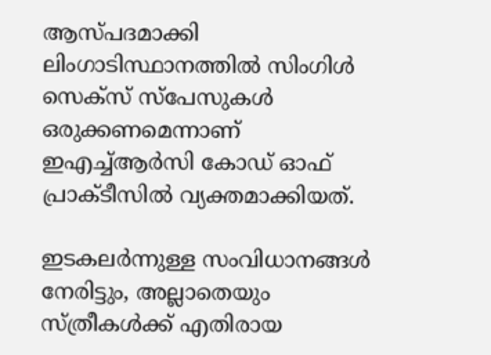ആസ്പദമാക്കി ലിംഗാടിസ്ഥാനത്തില്‍ സിംഗിള്‍ സെക്‌സ് സ്‌പേസുകള്‍ ഒരുക്കണമെന്നാണ് ഇഎച്ച്ആര്‍സി കോഡ് ഓഫ് പ്രാക്ടീസില്‍ വ്യക്തമാക്കിയത്.

ഇടകലര്‍ന്നുള്ള സംവിധാനങ്ങള്‍ നേരിട്ടും, അല്ലാതെയും സ്ത്രീകള്‍ക്ക് എതിരായ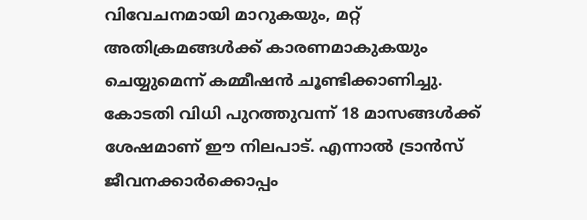വിവേചനമായി മാറുകയും, മറ്റ് അതിക്രമങ്ങള്‍ക്ക് കാരണമാകുകയും ചെയ്യുമെന്ന് കമ്മീഷന്‍ ചൂണ്ടിക്കാണിച്ചു. കോടതി വിധി പുറത്തുവന്ന് 18 മാസങ്ങള്‍ക്ക് ശേഷമാണ് ഈ നിലപാട്. എന്നാല്‍ ട്രാന്‍സ് ജീവനക്കാര്‍ക്കൊപ്പം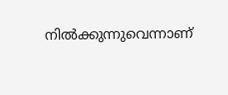നില്‍ക്കുന്നുവെന്നാണ്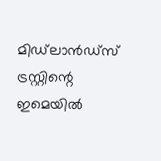മിഡ്‌ലാന്‍ഡ്‌സ് ട്രസ്റ്റിന്റെ ഇമെയില്‍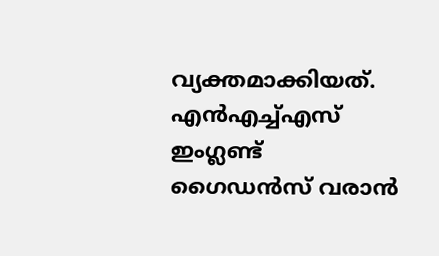വ്യക്തമാക്കിയത്. എന്‍എച്ച്എസ് ഇംഗ്ലണ്ട് ഗൈഡന്‍സ് വരാന്‍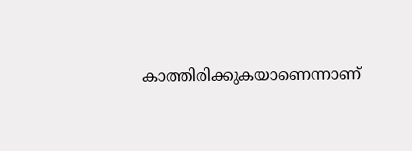കാത്തിരിക്കുകയാണെന്നാണ്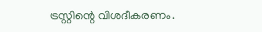ട്രസ്റ്റിന്റെ വിശദീകരണം.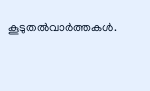കൂടുതല്‍വാര്‍ത്തകള്‍.